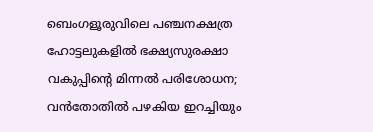ബെംഗളൂരുവിലെ പഞ്ചനക്ഷത്ര ഹോട്ടലുകളിൽ ഭക്ഷ്യസുരക്ഷാ വകുപ്പിന്റെ മിന്നൽ പരിശോധന; വൻതോതിൽ പഴകിയ ഇറച്ചിയും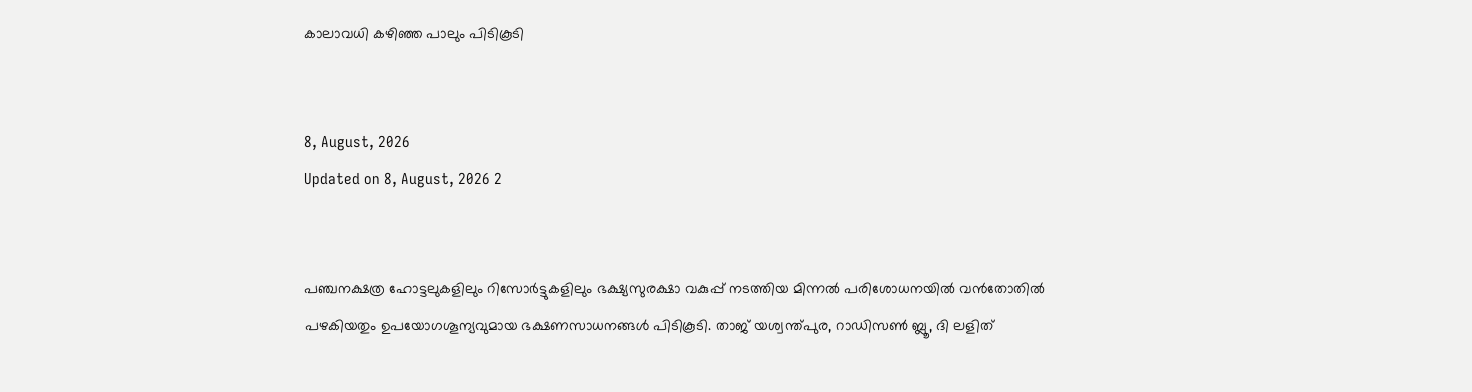കാലാവധി കഴിഞ്ഞ പാലും പിടികൂടി


8, August, 2026
Updated on 8, August, 2026 2


പഞ്ചനക്ഷത്ര ഹോട്ടലുകളിലും റിസോർട്ടുകളിലും ഭക്ഷ്യസുരക്ഷാ വകുപ്പ് നടത്തിയ മിന്നൽ പരിശോധനയിൽ വൻതോതിൽ പഴകിയതും ഉപയോഗശൂന്യവുമായ ഭക്ഷണസാധനങ്ങൾ പിടികൂടി. താജ് യശ്വന്ത്പുര, റാഡിസൺ ബ്ലൂ, ദി ലളിത്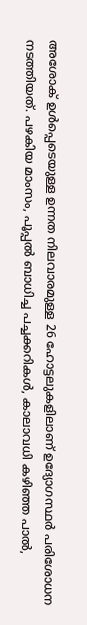അശോക് ഉൾപ്പെടെയുള്ള ഉന്നത നിലവാരമുള്ള 26 ഹോട്ടലുകളിലാണ് ഉദ്യോഗസ്ഥർ പരിശോധന നടത്തിയത്. പഴകിയ മാംസം, പൂപ്പൽ ബാധിച്ച പച്ചക്കറികൾ, കാലാവധി കഴിഞ്ഞ പാൽ,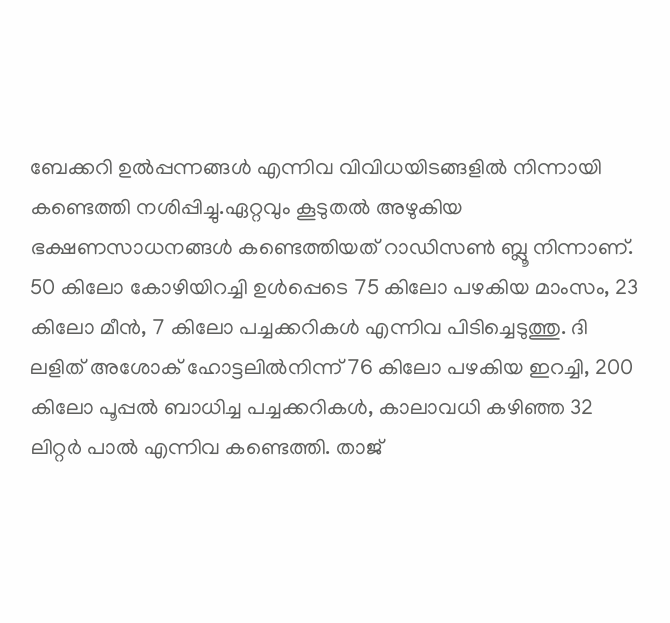ബേക്കറി ഉൽപ്പന്നങ്ങൾ എന്നിവ വിവിധയിടങ്ങളിൽ നിന്നായി കണ്ടെത്തി നശിപ്പിച്ചു.ഏറ്റവും കൂടുതൽ അഴുകിയ ഭക്ഷണസാധനങ്ങൾ കണ്ടെത്തിയത് റാഡിസൺ ബ്ലൂ നിന്നാണ്. 50 കിലോ കോഴിയിറച്ചി ഉൾപ്പെടെ 75 കിലോ പഴകിയ മാംസം, 23 കിലോ മീൻ, 7 കിലോ പച്ചക്കറികൾ എന്നിവ പിടിച്ചെടുത്തു. ദി ലളിത് അശോക് ഹോട്ടലിൽനിന്ന് 76 കിലോ പഴകിയ ഇറച്ചി, 200 കിലോ പൂപ്പൽ ബാധിച്ച പച്ചക്കറികൾ, കാലാവധി കഴിഞ്ഞ 32 ലിറ്റർ പാൽ എന്നിവ കണ്ടെത്തി. താജ്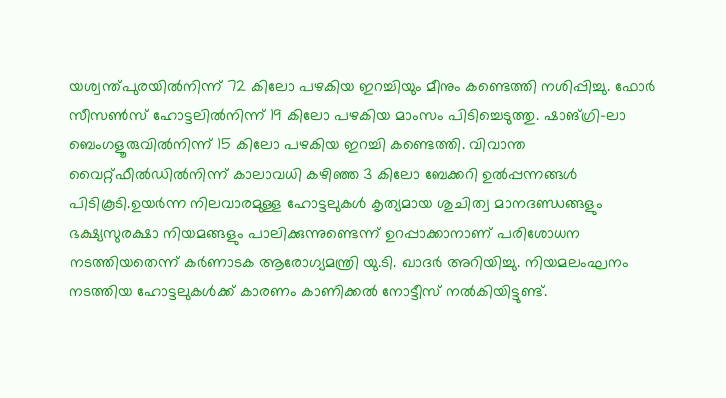യശ്വന്ത്പുരയിൽനിന്ന് 72 കിലോ പഴകിയ ഇറച്ചിയും മീനും കണ്ടെത്തി നശിപ്പിച്ചു. ഫോർ സീസൺസ് ഹോട്ടലിൽനിന്ന് 19 കിലോ പഴകിയ മാംസം പിടിച്ചെടുത്തു. ഷാങ്ഗ്രി-ലാ ബെംഗളൂരുവിൽനിന്ന് 15 കിലോ പഴകിയ ഇറച്ചി കണ്ടെത്തി. വിവാന്ത വൈറ്റ്ഫീൽഡിൽനിന്ന് കാലാവധി കഴിഞ്ഞ 3 കിലോ ബേക്കറി ഉൽപ്പന്നങ്ങൾ പിടികൂടി.ഉയർന്ന നിലവാരമുള്ള ഹോട്ടലുകൾ കൃത്യമായ ശുചിത്വ മാനദണ്ഡങ്ങളും ഭക്ഷ്യസുരക്ഷാ നിയമങ്ങളും പാലിക്കുന്നുണ്ടെന്ന് ഉറപ്പാക്കാനാണ് പരിശോധന നടത്തിയതെന്ന് കർണാടക ആരോഗ്യമന്ത്രി യു.ടി. ഖാദർ അറിയിച്ചു. നിയമലംഘനം നടത്തിയ ഹോട്ടലുകൾക്ക് കാരണം കാണിക്കൽ നോട്ടീസ് നൽകിയിട്ടുണ്ട്.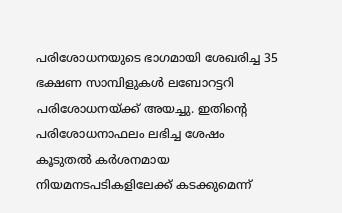പരിശോധനയുടെ ഭാഗമായി ശേഖരിച്ച 35 ഭക്ഷണ സാമ്പിളുകൾ ലബോറട്ടറി പരിശോധനയ്ക്ക് അയച്ചു. ഇതിന്റെ പരിശോധനാഫലം ലഭിച്ച ശേഷം കൂടുതൽ കർശനമായ നിയമനടപടികളിലേക്ക് കടക്കുമെന്ന്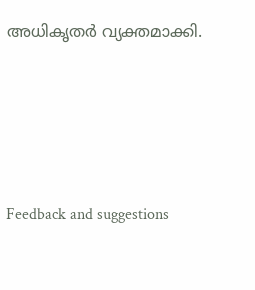അധികൃതർ വ്യക്തമാക്കി.




Feedback and suggestions